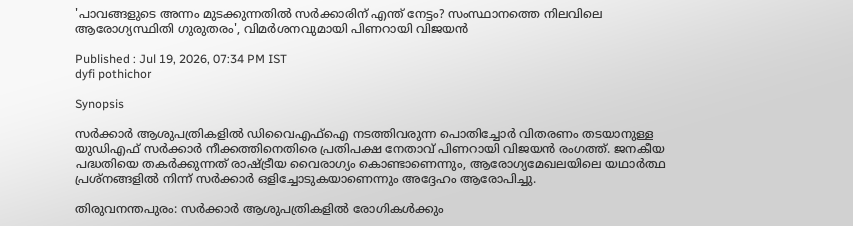'പാവങ്ങളുടെ അന്നം മുടക്കുന്നതിൽ സർക്കാരിന് എന്ത് നേട്ടം? സംസ്ഥാനത്തെ നിലവിലെ ആരോഗ്യസ്ഥിതി ഗുരുതരം', വിമർശനവുമായി പിണറായി വിജയൻ

Published : Jul 19, 2026, 07:34 PM IST
dyfi pothichor

Synopsis

സർക്കാർ ആശുപത്രികളിൽ ഡിവൈഎഫ്ഐ നടത്തിവരുന്ന പൊതിച്ചോർ വിതരണം തടയാനുള്ള യുഡിഎഫ് സർക്കാർ നീക്കത്തിനെതിരെ പ്രതിപക്ഷ നേതാവ് പിണറായി വിജയൻ രംഗത്ത്. ജനകീയ പദ്ധതിയെ തകർക്കുന്നത് രാഷ്ട്രീയ വൈരാഗ്യം കൊണ്ടാണെന്നും, ആരോഗ്യമേഖലയിലെ യഥാർത്ഥ പ്രശ്നങ്ങളിൽ നിന്ന് സർക്കാർ ഒളിച്ചോടുകയാണെന്നും അദ്ദേഹം ആരോപിച്ചു.

തിരുവനന്തപുരം: സർക്കാർ ആശുപത്രികളിൽ രോഗികൾക്കും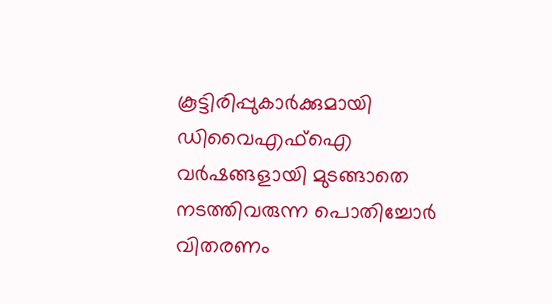കൂട്ടിരിപ്പുകാർക്കുമായി ഡിവൈഎഫ്ഐ വർഷങ്ങളായി മുടങ്ങാതെ നടത്തിവരുന്ന പൊതിച്ചോർ വിതരണം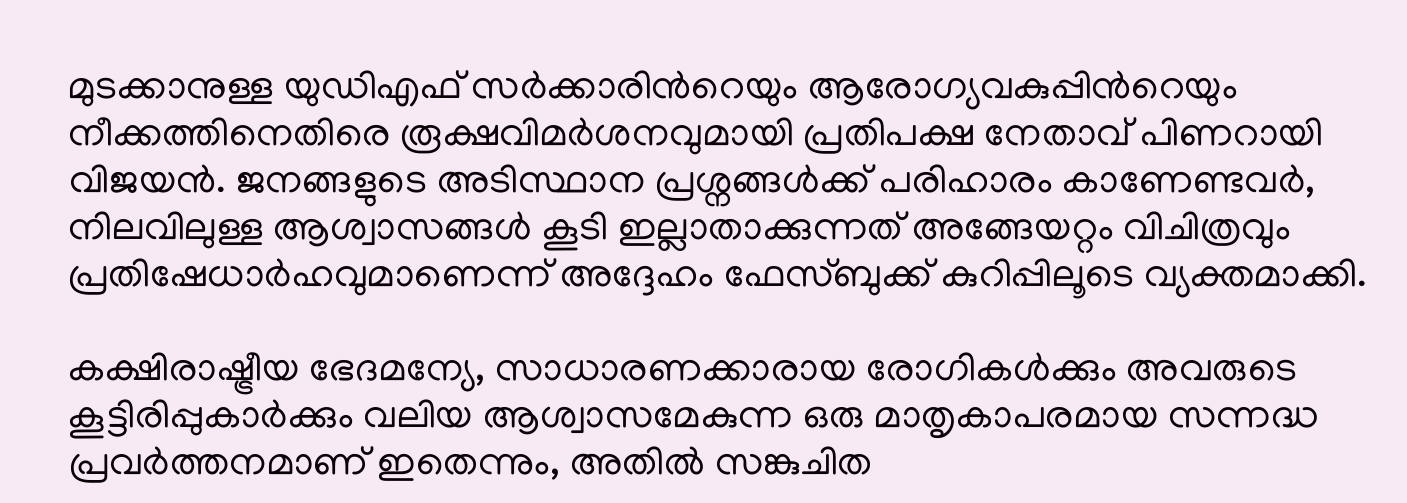മുടക്കാനുള്ള യുഡിഎഫ് സർക്കാരിന്‍റെയും ആരോഗ്യവകുപ്പിന്‍റെയും നീക്കത്തിനെതിരെ രൂക്ഷവിമർശനവുമായി പ്രതിപക്ഷ നേതാവ് പിണറായി വിജയൻ. ജനങ്ങളുടെ അടിസ്ഥാന പ്രശ്നങ്ങൾക്ക് പരിഹാരം കാണേണ്ടവർ, നിലവിലുള്ള ആശ്വാസങ്ങൾ കൂടി ഇല്ലാതാക്കുന്നത് അങ്ങേയറ്റം വിചിത്രവും പ്രതിഷേധാർഹവുമാണെന്ന് അദ്ദേഹം ഫേസ്ബുക്ക് കുറിപ്പിലൂടെ വ്യക്തമാക്കി.

കക്ഷിരാഷ്ട്രീയ ഭേദമന്യേ, സാധാരണക്കാരായ രോഗികൾക്കും അവരുടെ കൂട്ടിരിപ്പുകാർക്കും വലിയ ആശ്വാസമേകുന്ന ഒരു മാതൃകാപരമായ സന്നദ്ധ പ്രവർത്തനമാണ് ഇതെന്നും, അതിൽ സങ്കുചിത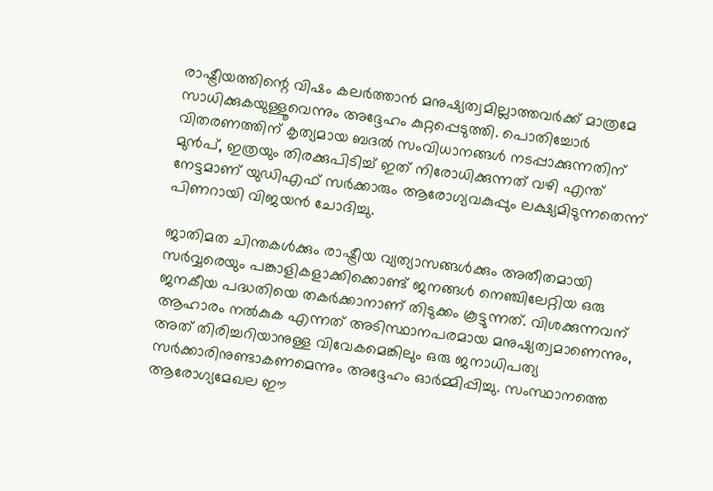രാഷ്ട്രീയത്തിന്റെ വിഷം കലർത്താൻ മനുഷ്യത്വമില്ലാത്തവർക്ക് മാത്രമേ സാധിക്കുകയുള്ളൂവെന്നും അദ്ദേഹം കുറ്റപ്പെടുത്തി. പൊതിച്ചോർ വിതരണത്തിന് കൃത്യമായ ബദൽ സംവിധാനങ്ങൾ നടപ്പാക്കുന്നതിന് മുൻപ്, ഇത്രയും തിരക്കുപിടിച്ച് ഇത് നിരോധിക്കുന്നത് വഴി എന്ത് നേട്ടമാണ് യുഡിഎഫ് സർക്കാരും ആരോഗ്യവകുപ്പും ലക്ഷ്യമിടുന്നതെന്ന് പിണറായി വിജയൻ ചോദിച്ചു.

ജാതിമത ചിന്തകൾക്കും രാഷ്ട്രീയ വ്യത്യാസങ്ങൾക്കും അതീതമായി സർവ്വരെയും പങ്കാളികളാക്കിക്കൊണ്ട് ജനങ്ങൾ നെഞ്ചിലേറ്റിയ ഒരു ജനകീയ പദ്ധതിയെ തകർക്കാനാണ് തിടുക്കം കൂട്ടുന്നത്. വിശക്കുന്നവന് ആഹാരം നൽകുക എന്നത് അടിസ്ഥാനപരമായ മനുഷ്യത്വമാണെന്നും, അത് തിരിച്ചറിയാനുള്ള വിവേകമെങ്കിലും ഒരു ജനാധിപത്യ സർക്കാരിനുണ്ടാകണമെന്നും അദ്ദേഹം ഓർമ്മിപ്പിച്ചു. സംസ്ഥാനത്തെ ആരോഗ്യമേഖല ഈ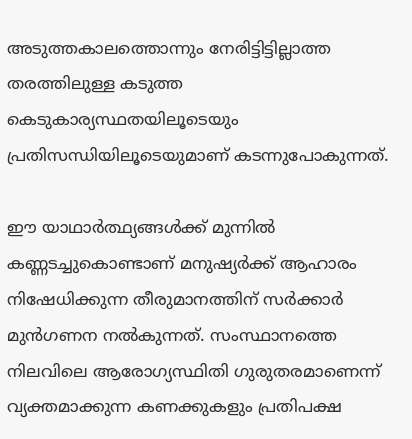അടുത്തകാലത്തൊന്നും നേരിട്ടിട്ടില്ലാത്ത തരത്തിലുള്ള കടുത്ത കെടുകാര്യസ്ഥതയിലൂടെയും പ്രതിസന്ധിയിലൂടെയുമാണ് കടന്നുപോകുന്നത്.

ഈ യാഥാർത്ഥ്യങ്ങൾക്ക് മുന്നിൽ കണ്ണടച്ചുകൊണ്ടാണ് മനുഷ്യർക്ക് ആഹാരം നിഷേധിക്കുന്ന തീരുമാനത്തിന് സർക്കാർ മുൻഗണന നൽകുന്നത്. സംസ്ഥാനത്തെ നിലവിലെ ആരോഗ്യസ്ഥിതി ഗുരുതരമാണെന്ന് വ്യക്തമാക്കുന്ന കണക്കുകളും പ്രതിപക്ഷ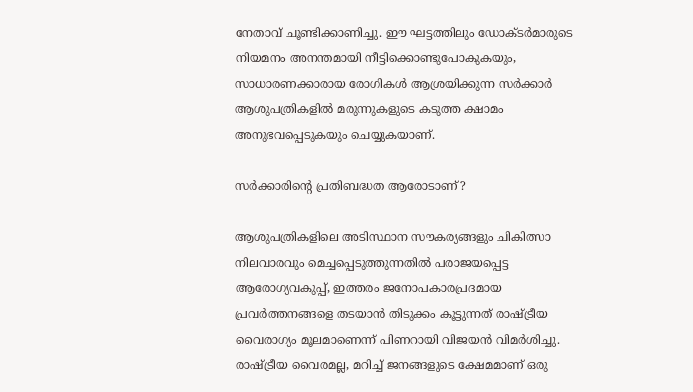നേതാവ് ചൂണ്ടിക്കാണിച്ചു. ഈ ഘട്ടത്തിലും ഡോക്ടർമാരുടെ നിയമനം അനന്തമായി നീട്ടിക്കൊണ്ടുപോകുകയും, സാധാരണക്കാരായ രോഗികൾ ആശ്രയിക്കുന്ന സർക്കാർ ആശുപത്രികളിൽ മരുന്നുകളുടെ കടുത്ത ക്ഷാമം അനുഭവപ്പെടുകയും ചെയ്യുകയാണ്.

സർക്കാരിന്‍റെ പ്രതിബദ്ധത ആരോടാണ്?

ആശുപത്രികളിലെ അടിസ്ഥാന സൗകര്യങ്ങളും ചികിത്സാ നിലവാരവും മെച്ചപ്പെടുത്തുന്നതിൽ പരാജയപ്പെട്ട ആരോഗ്യവകുപ്പ്, ഇത്തരം ജനോപകാരപ്രദമായ പ്രവർത്തനങ്ങളെ തടയാൻ തിടുക്കം കൂട്ടുന്നത് രാഷ്ട്രീയ വൈരാഗ്യം മൂലമാണെന്ന് പിണറായി വിജയൻ വിമർശിച്ചു. രാഷ്ട്രീയ വൈരമല്ല, മറിച്ച് ജനങ്ങളുടെ ക്ഷേമമാണ് ഒരു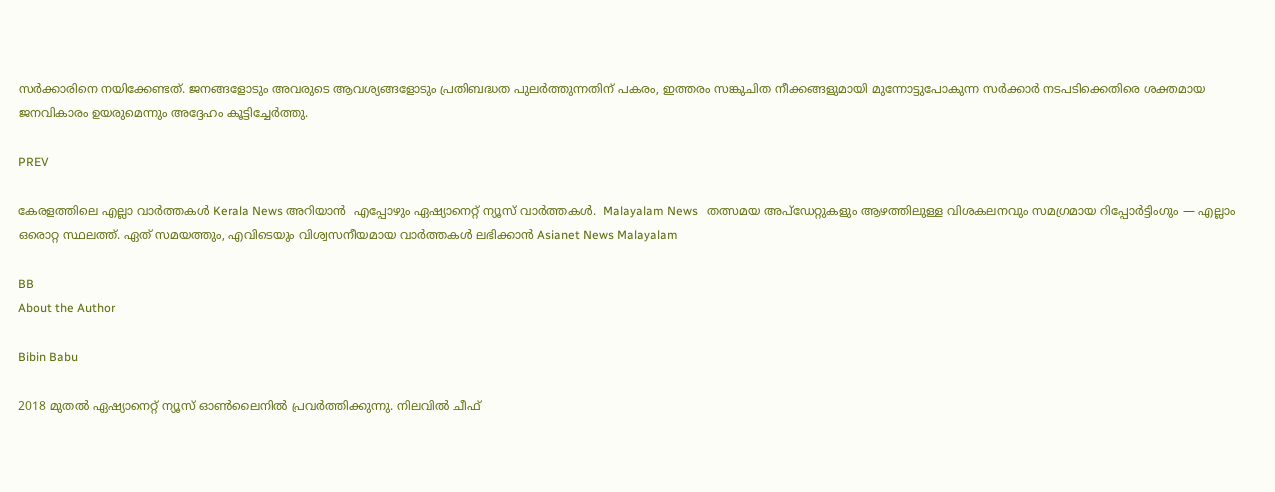സർക്കാരിനെ നയിക്കേണ്ടത്. ജനങ്ങളോടും അവരുടെ ആവശ്യങ്ങളോടും പ്രതിബദ്ധത പുലർത്തുന്നതിന് പകരം, ഇത്തരം സങ്കുചിത നീക്കങ്ങളുമായി മുന്നോട്ടുപോകുന്ന സർക്കാർ നടപടിക്കെതിരെ ശക്തമായ ജനവികാരം ഉയരുമെന്നും അദ്ദേഹം കൂട്ടിച്ചേർത്തു.

PREV

കേരളത്തിലെ എല്ലാ വാർത്തകൾ Kerala News അറിയാൻ  എപ്പോഴും ഏഷ്യാനെറ്റ് ന്യൂസ് വാർത്തകൾ.  Malayalam News   തത്സമയ അപ്‌ഡേറ്റുകളും ആഴത്തിലുള്ള വിശകലനവും സമഗ്രമായ റിപ്പോർട്ടിംഗും — എല്ലാം ഒരൊറ്റ സ്ഥലത്ത്. ഏത് സമയത്തും, എവിടെയും വിശ്വസനീയമായ വാർത്തകൾ ലഭിക്കാൻ Asianet News Malayalam

BB
About the Author

Bibin Babu

2018 മുതല്‍ ഏഷ്യാനെറ്റ് ന്യൂസ് ഓണ്‍ലൈനില്‍ പ്രവര്‍ത്തിക്കുന്നു. നിലവില്‍ ചീഫ്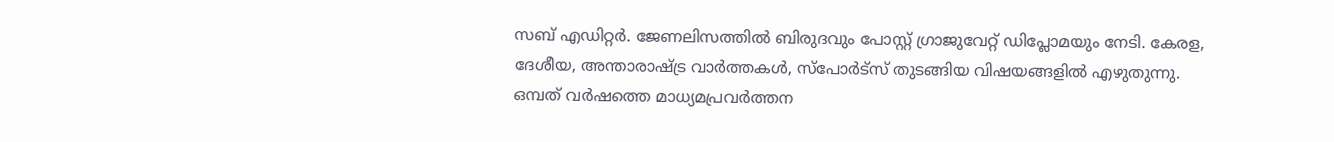സബ് എഡിറ്റർ. ജേണലിസത്തില്‍ ബിരുദവും പോസ്റ്റ് ഗ്രാജുവേറ്റ് ഡിപ്ലോമയും നേടി. കേരള, ദേശീയ, അന്താരാഷ്ട്ര വാര്‍ത്തകള്‍, സ്പോര്‍ട്സ് തുടങ്ങിയ വിഷയങ്ങളില്‍ എഴുതുന്നു. ഒമ്പത് വര്‍ഷത്തെ മാധ്യമപ്രവര്‍ത്തന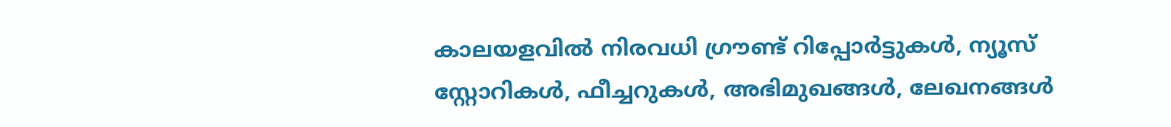കാലയളവില്‍ നിരവധി ഗ്രൗണ്ട് റിപ്പോര്‍ട്ടുകള്‍, ന്യൂസ് സ്റ്റോറികള്‍, ഫീച്ചറുകള്‍, അഭിമുഖങ്ങള്‍, ലേഖനങ്ങള്‍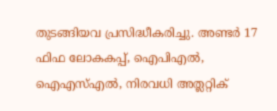തുടങ്ങിയവ പ്രസിദ്ധീകരിച്ചു. അണ്ടര്‍ 17 ഫിഫ ലോകകപ്പ്, ഐപിഎൽ, ഐഎസ്എൽ, നിരവധി അത്ലറ്റിക്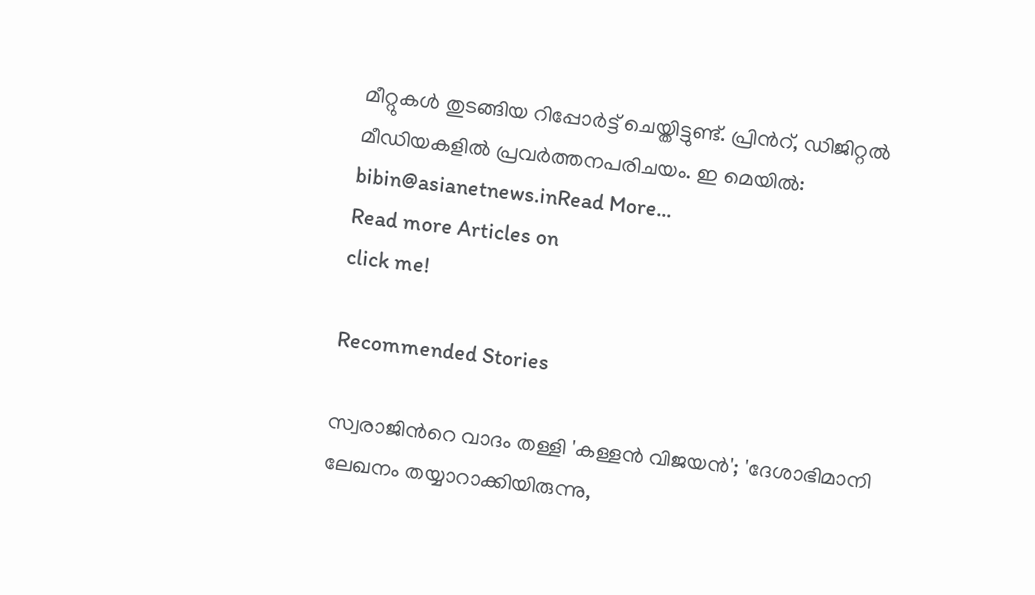മീറ്റുകൾ തുടങ്ങിയ റിപ്പോര്‍ട്ട് ചെയ്തിട്ടുണ്ട്. പ്രിന്‍റ്, ഡിജിറ്റല്‍ മീഡിയകളില്‍ പ്രവര്‍ത്തനപരിചയം. ഇ മെയില്‍: bibin@asianetnews.inRead More...
Read more Articles on
click me!

Recommended Stories

സ്വരാജിന്‍റെ വാദം തള്ളി 'കള്ളൻ വിജയൻ'; 'ദേശാഭിമാനി ലേഖനം തയ്യാറാക്കിയിരുന്നു,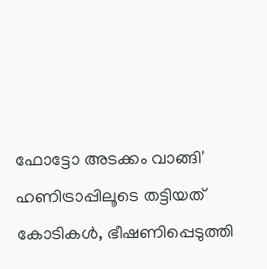ഫോട്ടോ അടക്കം വാങ്ങി'
ഹണിട്രാപ്പിലൂടെ തട്ടിയത് കോടികള്‍, ഭീഷണിപ്പെടുത്തി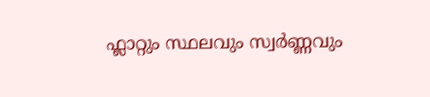ഫ്ലാറ്റും സ്ഥലവും സ്വർണ്ണവും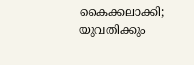കൈക്കലാക്കി; യുവതിക്കും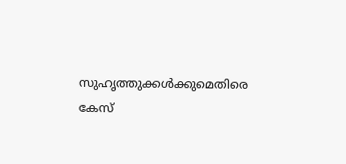സുഹൃത്തുക്കൾക്കുമെതിരെ കേസ്